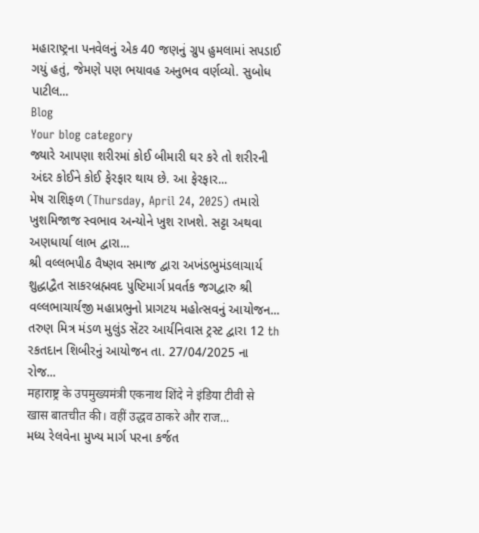મહારાષ્ટ્રના પનવેલનું એક 40 જણનું ગ્રુપ હુમલામાં સપડાઈ ગયું હતું, જેમણે પણ ભયાવહ અનુભવ વર્ણવ્યો. સુબોધ પાટીલ...
Blog
Your blog category
જ્યારે આપણા શરીરમાં કોઈ બીમારી ઘર કરે તો શરીરની અંદર કોઈને કોઈ ફેરફાર થાય છે. આ ફેરફાર...
મેષ રાશિફળ (Thursday, April 24, 2025) તમારો ખુશમિજાજ સ્વભાવ અન્યોને ખુશ રાખશે. સટ્ટા અથવા અણધાર્યા લાભ દ્વારા...
શ્રી વલ્લભપીઠ વૈષ્ણવ સમાજ દ્વારા અખંડભુમંડલાચાર્ય શુદ્ધાદ્વૈત સાકરબ્રહ્મવદ પુષ્ટિમાર્ગ પ્રવર્તક જગદ્વારુ શ્રી વલ્લભાચાર્યજી મહાપ્રભુનો પ્રાગટય મહોત્સવનું આયોજન...
તરુણ મિત્ર મંડળ મુલુંડ સેંટર આર્યનિવાસ ટ્રસ્ટ દ્વારા 12 th રકતદાન શિબીરનું આયોજન તા. 27/04/2025 ના રોજ...
महाराष्ट्र के उपमुख्यमंत्री एकनाथ शिंदे ने इंडिया टीवी से खास बातचीत की। वहीं उद्धव ठाकरे और राज...
મધ્ય રેલવેના મુખ્ય માર્ગ પરના કર્જત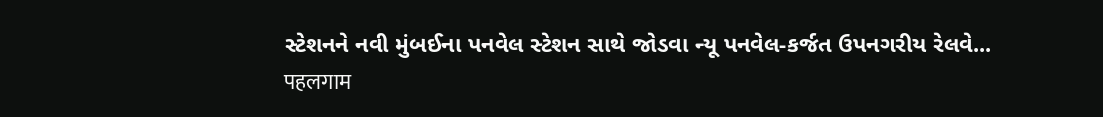સ્ટેશનને નવી મુંબઈના પનવેલ સ્ટેશન સાથે જોડવા ન્યૂ પનવેલ-કર્જત ઉપનગરીય રેલવે...
पहलगाम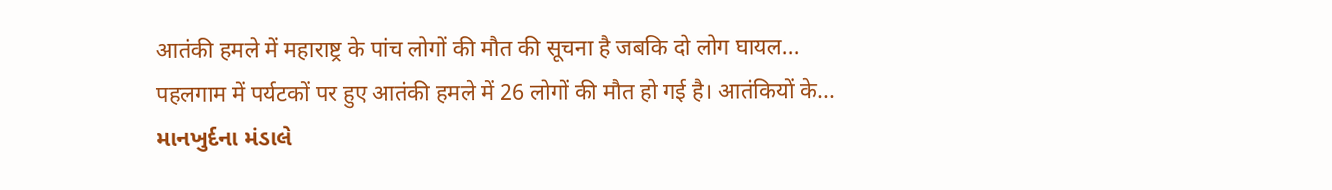आतंकी हमले में महाराष्ट्र के पांच लोगों की मौत की सूचना है जबकि दो लोग घायल...
पहलगाम में पर्यटकों पर हुए आतंकी हमले में 26 लोगों की मौत हो गई है। आतंकियों के...
માનખુર્દના મંડાલે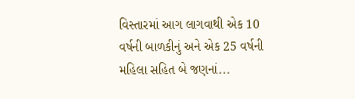વિસ્તારમાં આગ લાગવાથી એક 10 વર્ષની બાળકીનું અને એક 25 વર્ષની મહિલા સહિત બે જણનાં...